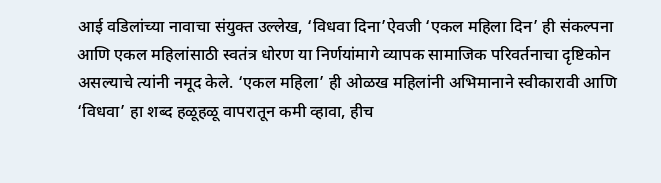आई वडिलांच्या नावाचा संयुक्त उल्लेख, ‘विधवा दिना’ऐवजी ‘एकल महिला दिन’ ही संकल्पना आणि एकल महिलांसाठी स्वतंत्र धोरण या निर्णयांमागे व्यापक सामाजिक परिवर्तनाचा दृष्टिकोन असल्याचे त्यांनी नमूद केले. ‘एकल महिला’ ही ओळख महिलांनी अभिमानाने स्वीकारावी आणि ‘विधवा’ हा शब्द हळूहळू वापरातून कमी व्हावा, हीच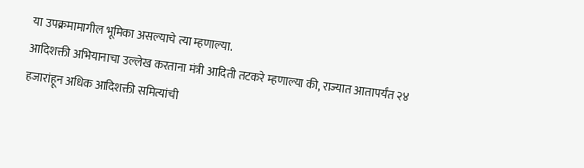या उपक्रमामागील भूमिका असल्याचे त्या म्हणाल्या.
आदिशक्ती अभियानाचा उल्लेख करताना मंत्री आदिती तटकरे म्हणाल्या की, राज्यात आतापर्यंत २४ हजारांहून अधिक आदिशक्ती समित्यांची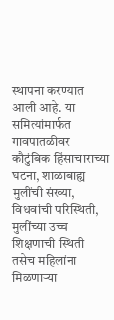स्थापना करण्यात आली आहे. या समित्यांमार्फत गावपातळीवर कौटुंबिक हिंसाचाराच्या घटना, शाळाबाह्य मुलींची संख्या, विधवांची परिस्थिती, मुलींच्या उच्च शिक्षणाची स्थिती तसेच महिलांना मिळणाऱ्या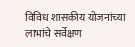विविध शासकीय योजनांच्या लाभांचे सर्वेक्षण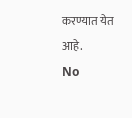करण्यात येत आहे.
No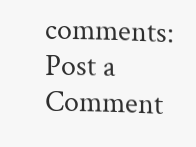comments:
Post a Comment